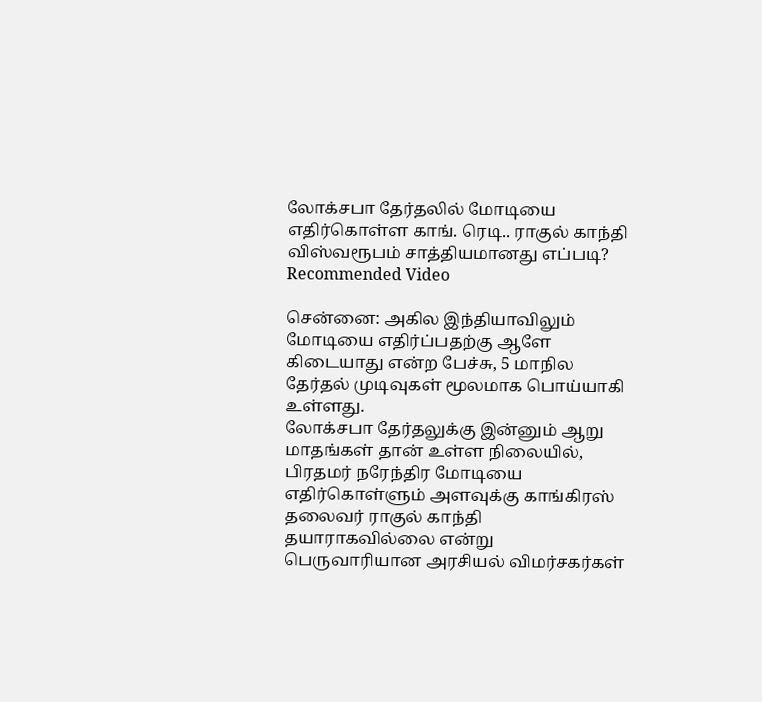லோக்சபா தேர்தலில் மோடியை எதிர்கொள்ள காங். ரெடி.. ராகுல் காந்தி விஸ்வரூபம் சாத்தியமானது எப்படி?
Recommended Video

சென்னை: அகில இந்தியாவிலும் மோடியை எதிர்ப்பதற்கு ஆளே கிடையாது என்ற பேச்சு, 5 மாநில தேர்தல் முடிவுகள் மூலமாக பொய்யாகி உள்ளது.
லோக்சபா தேர்தலுக்கு இன்னும் ஆறு மாதங்கள் தான் உள்ள நிலையில், பிரதமர் நரேந்திர மோடியை எதிர்கொள்ளும் அளவுக்கு காங்கிரஸ் தலைவர் ராகுல் காந்தி தயாராகவில்லை என்று பெருவாரியான அரசியல் விமர்சகர்கள்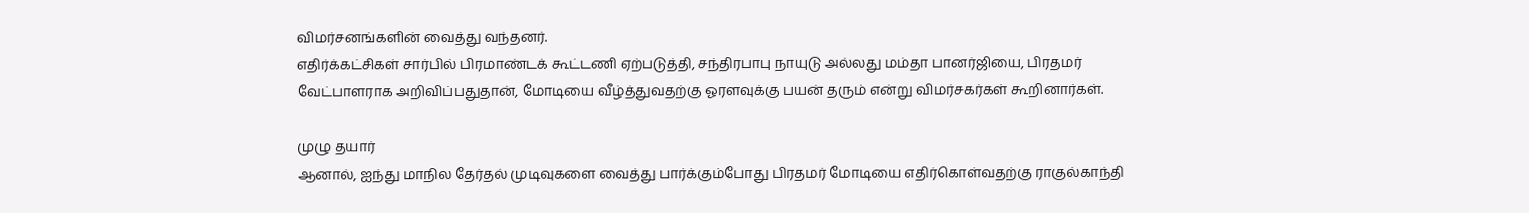விமர்சனங்களின் வைத்து வந்தனர்.
எதிர்க்கட்சிகள் சார்பில் பிரமாண்டக் கூட்டணி ஏற்படுத்தி, சந்திரபாபு நாயுடு அல்லது மம்தா பானர்ஜியை, பிரதமர் வேட்பாளராக அறிவிப்பதுதான், மோடியை வீழ்த்துவதற்கு ஓரளவுக்கு பயன் தரும் என்று விமர்சகர்கள் கூறினார்கள்.

முழு தயார்
ஆனால், ஐந்து மாநில தேர்தல் முடிவுகளை வைத்து பார்க்கும்போது பிரதமர் மோடியை எதிர்கொள்வதற்கு ராகுல்காந்தி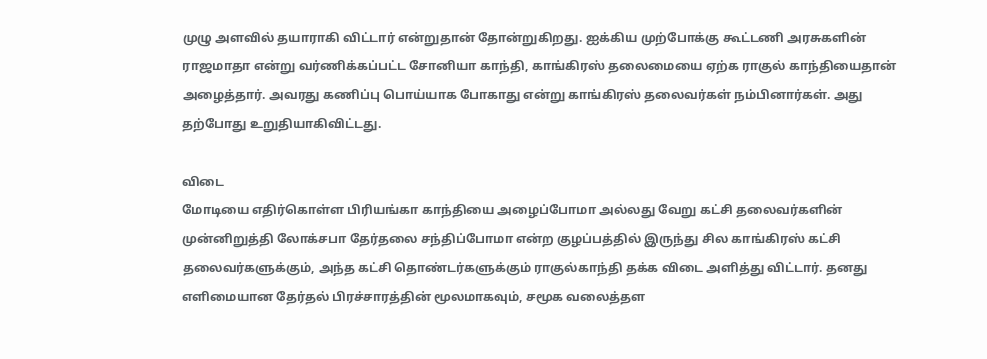முழு அளவில் தயாராகி விட்டார் என்றுதான் தோன்றுகிறது. ஐக்கிய முற்போக்கு கூட்டணி அரசுகளின் ராஜமாதா என்று வர்ணிக்கப்பட்ட சோனியா காந்தி, காங்கிரஸ் தலைமையை ஏற்க ராகுல் காந்தியைதான் அழைத்தார். அவரது கணிப்பு பொய்யாக போகாது என்று காங்கிரஸ் தலைவர்கள் நம்பினார்கள். அது தற்போது உறுதியாகிவிட்டது.

விடை
மோடியை எதிர்கொள்ள பிரியங்கா காந்தியை அழைப்போமா அல்லது வேறு கட்சி தலைவர்களின் முன்னிறுத்தி லோக்சபா தேர்தலை சந்திப்போமா என்ற குழப்பத்தில் இருந்து சில காங்கிரஸ் கட்சி தலைவர்களுக்கும், அந்த கட்சி தொண்டர்களுக்கும் ராகுல்காந்தி தக்க விடை அளித்து விட்டார். தனது எளிமையான தேர்தல் பிரச்சாரத்தின் மூலமாகவும், சமூக வலைத்தள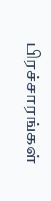பிரச்சாரங்கள்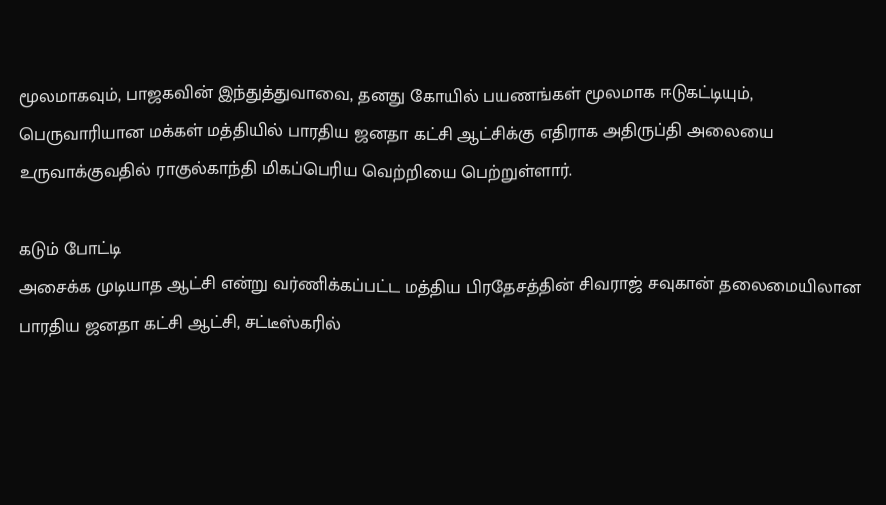மூலமாகவும், பாஜகவின் இந்துத்துவாவை, தனது கோயில் பயணங்கள் மூலமாக ஈடுகட்டியும், பெருவாரியான மக்கள் மத்தியில் பாரதிய ஜனதா கட்சி ஆட்சிக்கு எதிராக அதிருப்தி அலையை உருவாக்குவதில் ராகுல்காந்தி மிகப்பெரிய வெற்றியை பெற்றுள்ளார்.

கடும் போட்டி
அசைக்க முடியாத ஆட்சி என்று வர்ணிக்கப்பட்ட மத்திய பிரதேசத்தின் சிவராஜ் சவுகான் தலைமையிலான பாரதிய ஜனதா கட்சி ஆட்சி, சட்டீஸ்கரில்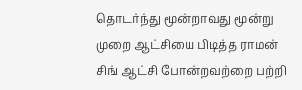தொடர்ந்து மூன்றாவது மூன்று முறை ஆட்சியை பிடித்த ராமன் சிங் ஆட்சி போன்றவற்றை பற்றி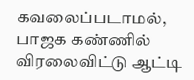கவலைப்படாமல், பாஜக கண்ணில் விரலைவிட்டு ஆட்டி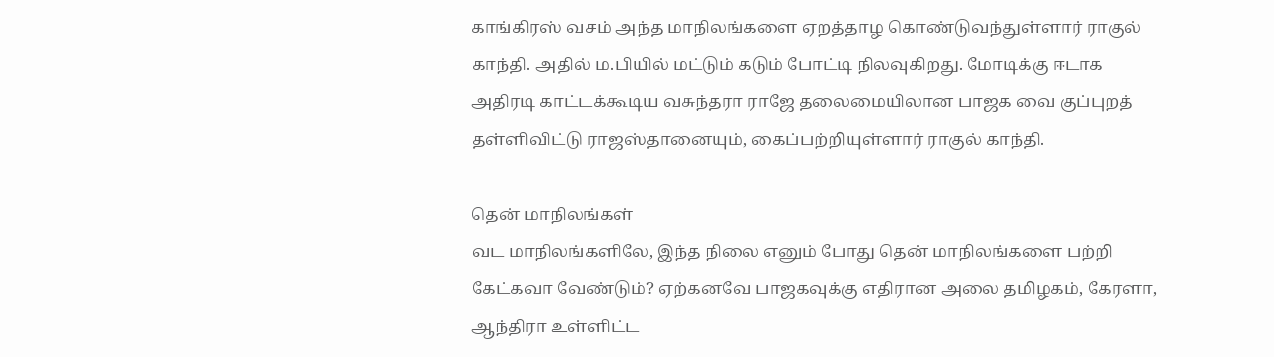காங்கிரஸ் வசம் அந்த மாநிலங்களை ஏறத்தாழ கொண்டுவந்துள்ளார் ராகுல் காந்தி. அதில் ம.பியில் மட்டும் கடும் போட்டி நிலவுகிறது. மோடிக்கு ஈடாக அதிரடி காட்டக்கூடிய வசுந்தரா ராஜே தலைமையிலான பாஜக வை குப்புறத் தள்ளிவிட்டு ராஜஸ்தானையும், கைப்பற்றியுள்ளார் ராகுல் காந்தி.

தென் மாநிலங்கள்
வட மாநிலங்களிலே, இந்த நிலை எனும் போது தென் மாநிலங்களை பற்றி கேட்கவா வேண்டும்? ஏற்கனவே பாஜகவுக்கு எதிரான அலை தமிழகம், கேரளா, ஆந்திரா உள்ளிட்ட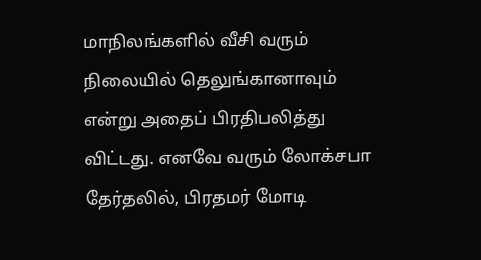மாநிலங்களில் வீசி வரும் நிலையில் தெலுங்கானாவும் என்று அதைப் பிரதிபலித்து விட்டது. எனவே வரும் லோக்சபா தேர்தலில், பிரதமர் மோடி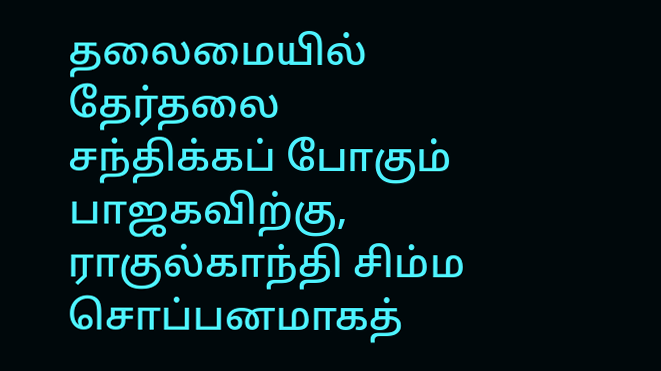தலைமையில் தேர்தலை சந்திக்கப் போகும் பாஜகவிற்கு, ராகுல்காந்தி சிம்ம சொப்பனமாகத்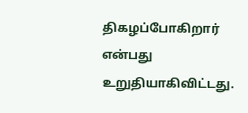திகழப்போகிறார் என்பது உறுதியாகிவிட்டது.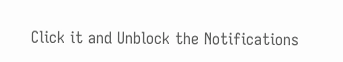Click it and Unblock the Notifications